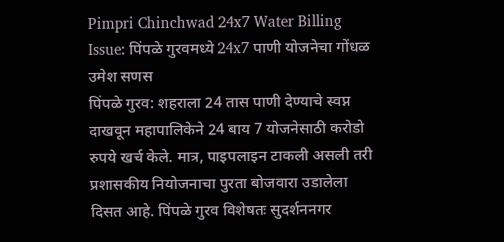Pimpri Chinchwad 24x7 Water Billing Issue: पिंपळे गुरवमध्ये 24x7 पाणी योजनेचा गोंधळ
उमेश सणस
पिंपळे गुरव: शहराला 24 तास पाणी देण्याचे स्वप्न दाखवून महापालिकेने 24 बाय 7 योजनेसाठी करोडो रुपये खर्च केले. मात्र, पाइपलाइन टाकली असली तरी प्रशासकीय नियोजनाचा पुरता बोजवारा उडालेला दिसत आहे. पिंपळे गुरव विशेषतः सुदर्शननगर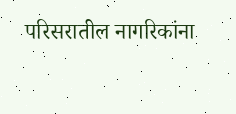परिसरातील नागरिकांना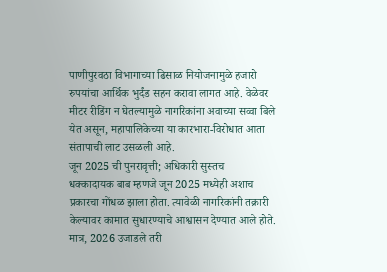पाणीपुरवठा विभागाच्या ढिसाळ नियोजनामुळे हजारो रुपयांचा आर्थिक भुर्दंड सहन करावा लागत आहे. वेळेवर मीटर रीडिंग न घेतल्यामुळे नागरिकांना अवाच्या सव्वा बिले येत असून, महापालिकेच्या या कारभारा-विरोधात आता संतापाची लाट उसळली आहे.
जून 2025 ची पुनरावृत्ती; अधिकारी सुस्तच
धक्कादायक बाब म्हणजे जून 2025 मध्येही अशाच प्रकारचा गोंधळ झाला होता. त्यावेळी नागरिकांनी तक्रारी केल्यावर कामात सुधारण्याचे आश्वासन देण्यात आले होते. मात्र, 2026 उजाडले तरी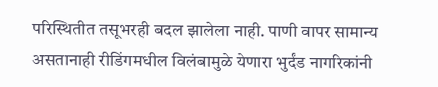परिस्थितीत तसूभरही बदल झालेला नाही. पाणी वापर सामान्य असतानाही रीडिंगमधील विलंबामुळे येणारा भुर्दंड नागरिकांनी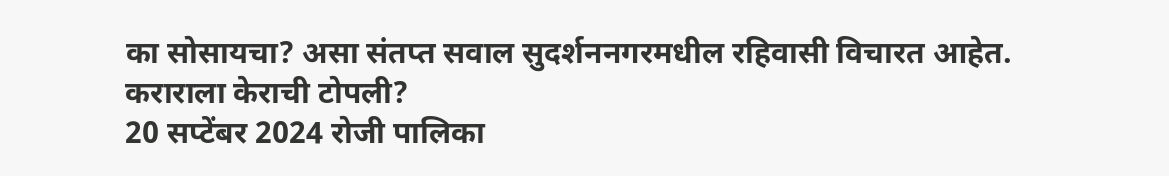का सोसायचा? असा संतप्त सवाल सुदर्शननगरमधील रहिवासी विचारत आहेत.
कराराला केराची टोपली?
20 सप्टेंबर 2024 रोजी पालिका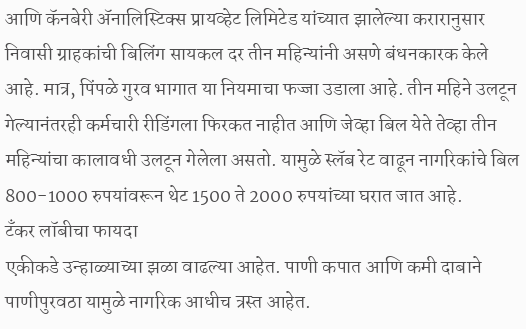आणि कॅनबेरी ॲनालिस्टिक्स प्रायव्हेट लिमिटेड यांच्यात झालेल्या करारानुसार निवासी ग्राहकांची बिलिंग सायकल दर तीन महिन्यांनी असणे बंधनकारक केले आहे. मात्र, पिंपळे गुरव भागात या नियमाचा फज्जा उडाला आहे. तीन महिने उलटून गेल्यानंतरही कर्मचारी रीडिंगला फिरकत नाहीत आणि जेव्हा बिल येते तेव्हा तीन महिन्यांचा कालावधी उलटून गेलेला असतो. यामुळे स्लॅब रेट वाढून नागरिकांचे बिल 800-1000 रुपयांवरून थेट 1500 ते 2000 रुपयांच्या घरात जात आहे.
टँकर लॉबीचा फायदा
एकीकडे उन्हाळ्याच्या झळा वाढल्या आहेत. पाणी कपात आणि कमी दाबाने पाणीपुरवठा यामुळे नागरिक आधीच त्रस्त आहेत.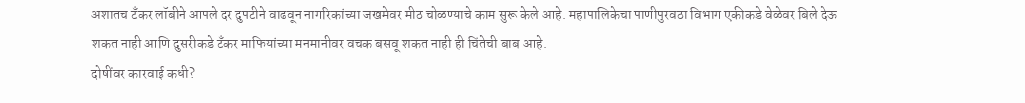अशातच टँकर लॉबीने आपले दर दुपटीने वाढवून नागरिकांच्या जखमेवर मीठ चोळण्याचे काम सुरू केले आहे. महापालिकेचा पाणीपुरवठा विभाग एकीकडे वेळेवर बिले देऊ शकत नाही आणि दुसरीकडे टँकर माफियांच्या मनमानीवर वचक बसवू शकत नाही ही चिंतेची बाब आहे.
दोषींवर कारवाई कधी?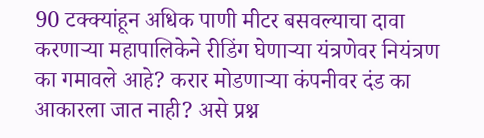90 टक्क्यांहून अधिक पाणी मीटर बसवल्याचा दावा करणाऱ्या महापालिकेने रीडिंग घेणाऱ्या यंत्रणेवर नियंत्रण का गमावले आहे? करार मोडणाऱ्या कंपनीवर दंड का आकारला जात नाही? असे प्रश्न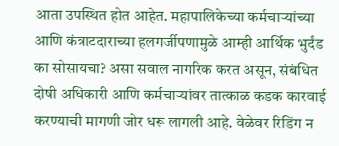आता उपस्थित होत आहेत. महापालिकेच्या कर्मचाऱ्यांच्या आणि कंत्राटदाराच्या हलगर्जीपणामुळे आम्ही आर्थिक भुर्दंड का सोसायचा? असा सवाल नागरिक करत असून, संबंधित दोषी अधिकारी आणि कर्मचाऱ्यांवर तात्काळ कडक कारवाई करण्याची मागणी जोर धरू लागली आहे. वेळेवर रिडिंग न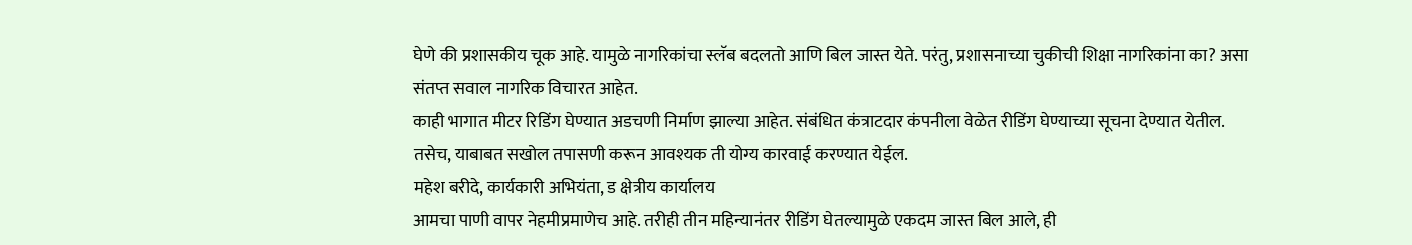घेणे की प्रशासकीय चूक आहे. यामुळे नागरिकांचा स्लॅब बदलतो आणि बिल जास्त येते. परंतु, प्रशासनाच्या चुकीची शिक्षा नागरिकांना का? असा संतप्त सवाल नागरिक विचारत आहेत.
काही भागात मीटर रिडिंग घेण्यात अडचणी निर्माण झाल्या आहेत. संबंधित कंत्राटदार कंपनीला वेळेत रीडिंग घेण्याच्या सूचना देण्यात येतील. तसेच, याबाबत सखोल तपासणी करून आवश्यक ती योग्य कारवाई करण्यात येईल.
महेश बरीदे, कार्यकारी अभियंता, ड क्षेत्रीय कार्यालय
आमचा पाणी वापर नेहमीप्रमाणेच आहे. तरीही तीन महिन्यानंतर रीडिंग घेतल्यामुळे एकदम जास्त बिल आले, ही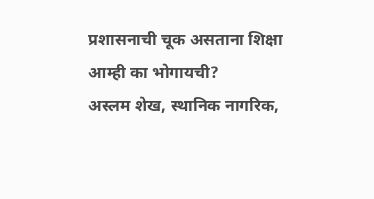प्रशासनाची चूक असताना शिक्षा आम्ही का भोगायची?
अस्लम शेख, स्थानिक नागरिक,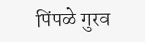पिंपळे गुरव